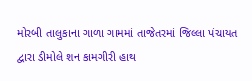મોરબી તાલુકાના ગાળા ગામમાં તાજેતરમાં જિલ્લા પંચાયત દ્વારા ડીમોલે શન કામગીરી હાથ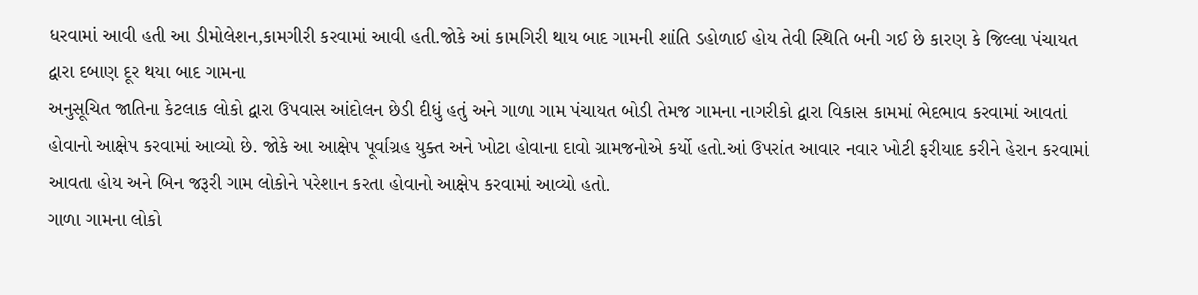ધરવામાં આવી હતી આ ડીમોલેશન,કામગીરી કરવામાં આવી હતી.જોકે આં કામગિરી થાય બાદ ગામની શાંતિ ડહોળાઈ હોય તેવી સ્થિતિ બની ગઈ છે કારણ કે જિલ્લા પંચાયત દ્વારા દબાણ દૂર થયા બાદ ગામના
અનુસૂચિત જાતિના કેટલાક લોકો દ્વારા ઉપવાસ આંદોલન છેડી દીધું હતું અને ગાળા ગામ પંચાયત બોડી તેમજ ગામના નાગરીકો દ્વારા વિકાસ કામમાં ભેદભાવ કરવામાં આવતાં હોવાનો આક્ષેપ કરવામાં આવ્યો છે. જોકે આ આક્ષેપ પૂર્વાગ્રહ યુક્ત અને ખોટા હોવાના દાવો ગ્રામજનોએ કર્યો હતો.આં ઉપરાંત આવાર નવાર ખોટી ફરીયાદ કરીને હેરાન કરવામાં આવતા હોય અને બિન જરૂરી ગામ લોકોને પરેશાન કરતા હોવાનો આક્ષેપ કરવામાં આવ્યો હતો.
ગાળા ગામના લોકો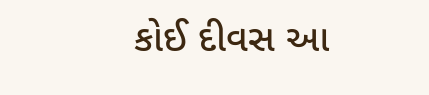કોઈ દીવસ આ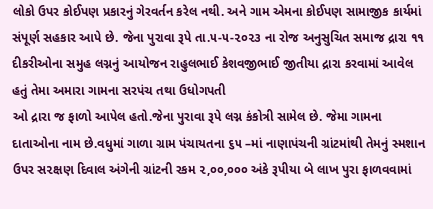લોકો ઉપર કોઈપણ પ્રકારનું ગેરવર્તન કરેલ નથી. અને ગામ એમના કોઈપણ સામાજીક કાર્યમાં સંપૂર્ણ સહકાર આપે છે. જેના પુરાવા રૂપે તા.૫-૫-૨૦૨૩ ના રોજ અનુસુચિત સમાજ દ્રારા ૧૧ દીકરીઓના સમુહ લગ્નનું આયોજન રાહુલભાઈ કેશવજીભાઈ જીતીયા દ્રારા કરવામાં આવેલ હતું તેમા અમારા ગામના સરપંચ તથા ઉધોગપતી
ઓ દ્રારા જ ફાળો આપેલ હતો.જેના પુરાવા રૂપે લગ્ન કંકોત્રી સામેલ છે. જેમા ગામના દાતાઓના નામ છે.વધુમાં ગાળા ગ્રામ પંચાયતના ૬૫ –માં નાણાપંચની ગ્રાંટમાંથી તેમનું સ્મશાન ઉપર સ૨ક્ષણ દિવાલ અંગેની ગ્રાંટની રકમ ૨,૦૦,૦૦૦ અંકે રૂપીયા બે લાખ પુરા ફાળવવામાં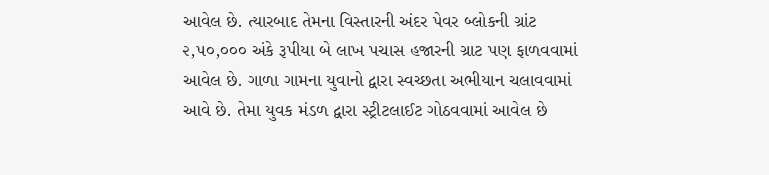આવેલ છે. ત્યારબાદ તેમના વિસ્તારની અંદર પેવર બ્લોકની ગ્રાંટ ૨,૫૦,૦૦૦ અંકે રૂપીયા બે લાખ પચાસ હજારની ગ્રાટ પણ ફાળવવામાં આવેલ છે. ગાળા ગામના યુવાનો દ્વારા સ્વચ્છતા અભીયાન ચલાવવામાં આવે છે. તેમા યુવક મંડળ દ્વારા સ્ટ્રીટલાઈટ ગોઠવવામાં આવેલ છે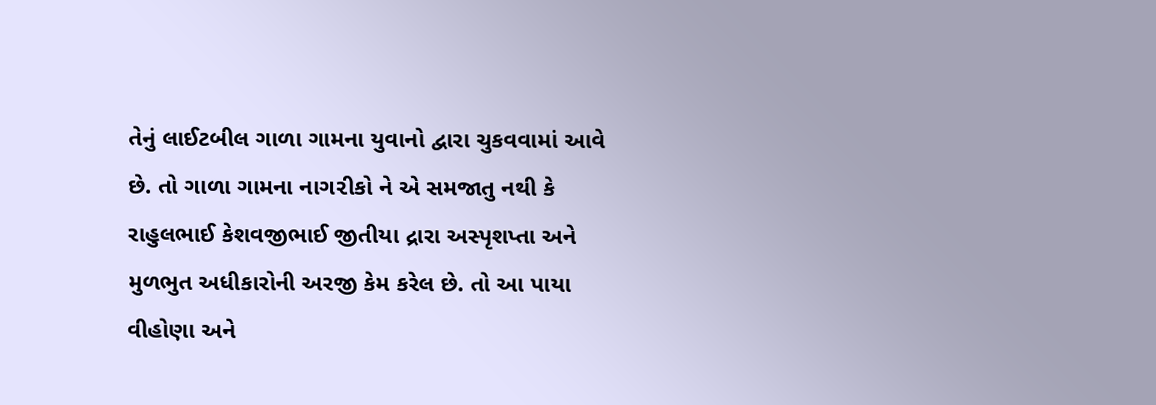તેનું લાઈટબીલ ગાળા ગામના યુવાનો દ્વારા ચુકવવામાં આવે છે. તો ગાળા ગામના નાગ૨ીકો ને એ સમજાતુ નથી કે રાહુલભાઈ કેશવજીભાઈ જીતીયા દ્રારા અસ્પૃશપ્તા અને મુળભુત અધીકારોની અરજી કેમ કરેલ છે. તો આ પાયા વીહોણા અને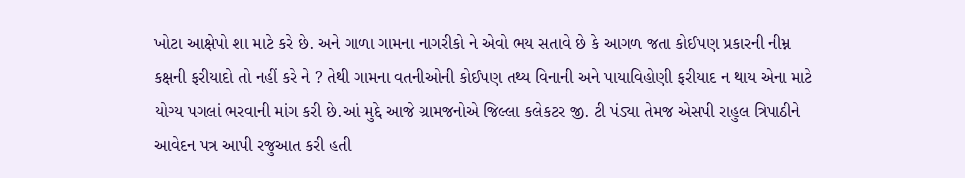ખોટા આક્ષેપો શા માટે કરે છે. અને ગાળા ગામના નાગરીકો ને એવો ભય સતાવે છે કે આગળ જતા કોઈપણ પ્રકારની નીમ્ન કક્ષની ફરીયાદો તો નહીં કરે ને ? તેથી ગામના વતનીઓની કોઈપણ તથ્ય વિનાની અને પાયાવિહોણી ફરીયાદ ન થાય એના માટે યોગ્ય પગલાં ભરવાની માંગ કરી છે.આં મુદ્દે આજે ગ્રામજનોએ જિલ્લા કલેકટર જી. ટી પંડ્યા તેમજ એસપી રાહુલ ત્રિપાઠીને આવેદન પત્ર આપી રજુઆત કરી હતી